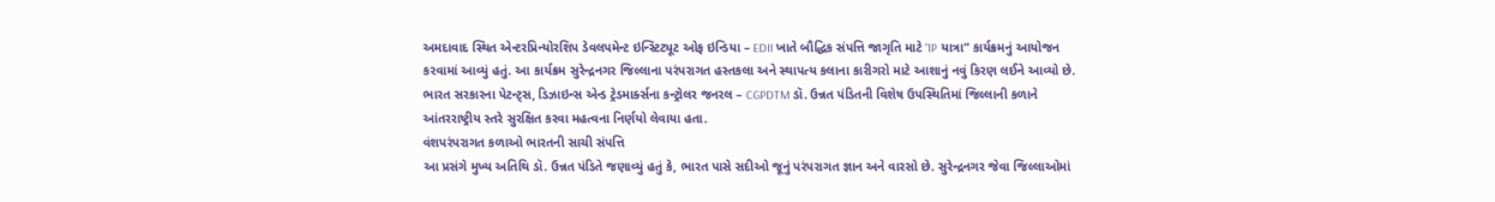અમદાવાદ સ્થિત એન્ટરપ્રિન્યોરશિપ ડેવલપમેન્ટ ઇન્સ્ટિટ્યૂટ ઓફ ઇન્ડિયા – EDII ખાતે બૌદ્ધિક સંપત્તિ જાગૃતિ માટે “IP યાત્રા” કાર્યક્રમનું આયોજન કરવામાં આવ્યું હતું. આ કાર્યક્રમ સુરેન્દ્રનગર જિલ્લાના પરંપરાગત હસ્તકલા અને સ્થાપત્ય કલાના કારીગરો માટે આશાનું નવું કિરણ લઈને આવ્યો છે. ભારત સરકારના પેટન્ટ્સ, ડિઝાઇન્સ એન્ડ ટ્રેડમાર્ક્સના કન્ટ્રોલર જનરલ – CGPDTM ડૉ. ઉન્નત પંડિતની વિશેષ ઉપસ્થિતિમાં જિલ્લાની કળાને આંતરરાષ્ટ્રીય સ્તરે સુરક્ષિત કરવા મહત્વના નિર્ણયો લેવાયા હતા.
વંશપરંપરાગત કળાઓ ભારતની સાચી સંપત્તિ
આ પ્રસંગે મુખ્ય અતિથિ ડૉ. ઉન્નત પંડિતે જણાવ્યું હતું કે, ભારત પાસે સદીઓ જૂનું પરંપરાગત જ્ઞાન અને વારસો છે. સુરેન્દ્રનગર જેવા જિલ્લાઓમાં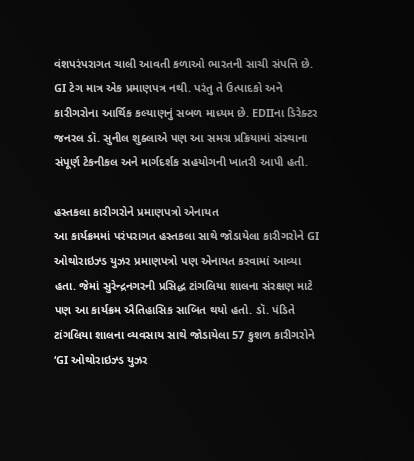વંશપરંપરાગત ચાલી આવતી કળાઓ ભારતની સાચી સંપત્તિ છે. GI ટેગ માત્ર એક પ્રમાણપત્ર નથી. પરંતુ તે ઉત્પાદકો અને કારીગરોના આર્થિક કલ્યાણનું સબળ માધ્યમ છે. EDIIના ડિરેક્ટર જનરલ ડૉ. સુનીલ શુક્લાએ પણ આ સમગ્ર પ્રક્રિયામાં સંસ્થાના સંપૂર્ણ ટેકનીકલ અને માર્ગદર્શક સહયોગની ખાતરી આપી હતી.

હસ્તકલા કારીગરોને પ્રમાણપત્રો એનાયત
આ કાર્યક્રમમાં પરંપરાગત હસ્તકલા સાથે જોડાયેલા કારીગરોને GI ઓથોરાઇઝ્ડ યુઝર પ્રમાણપત્રો પણ એનાયત કરવામાં આવ્યા હતા. જેમાં સુરેન્દ્રનગરની પ્રસિદ્ધ ટાંગલિયા શાલના સંરક્ષણ માટે પણ આ કાર્યક્રમ ઐતિહાસિક સાબિત થયો હતો. ડૉ. પંડિતે ટાંગલિયા શાલના વ્યવસાય સાથે જોડાયેલા 57 કુશળ કારીગરોને ‘GI ઓથોરાઇઝ્ડ યુઝર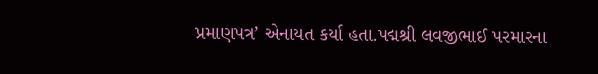પ્રમાણપત્ર’ એનાયત કર્યા હતા.પદ્મશ્રી લવજીભાઈ પરમારના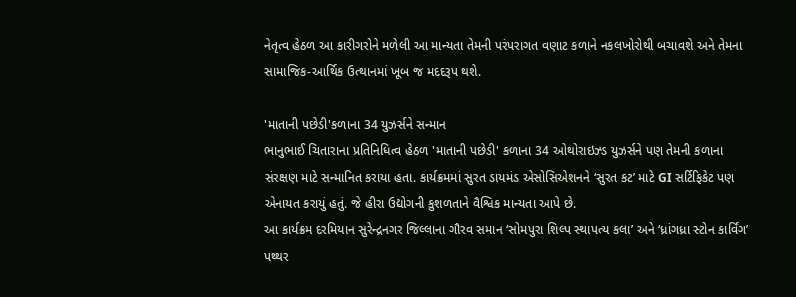નેતૃત્વ હેઠળ આ કારીગરોને મળેલી આ માન્યતા તેમની પરંપરાગત વણાટ કળાને નકલખોરોથી બચાવશે અને તેમના સામાજિક-આર્થિક ઉત્થાનમાં ખૂબ જ મદદરૂપ થશે.

'માતાની પછેડી'કળાના 34 યુઝર્સને સન્માન
ભાનુભાઈ ચિતારાના પ્રતિનિધિત્વ હેઠળ 'માતાની પછેડી' કળાના 34 ઓથોરાઇઝ્ડ યુઝર્સને પણ તેમની કળાના સંરક્ષણ માટે સન્માનિત કરાયા હતા. કાર્યક્રમમાં સુરત ડાયમંડ એસોસિએશનને ‘સુરત કટ’ માટે GI સર્ટિફિકેટ પણ એનાયત કરાયું હતું. જે હીરા ઉદ્યોગની કુશળતાને વૈશ્વિક માન્યતા આપે છે.
આ કાર્યક્રમ દરમિયાન સુરેન્દ્રનગર જિલ્લાના ગૌરવ સમાન ‘સોમપુરા શિલ્પ સ્થાપત્ય કલા’ અને ‘ધ્રાંગધ્રા સ્ટોન કાર્વિંગ’ પથ્થર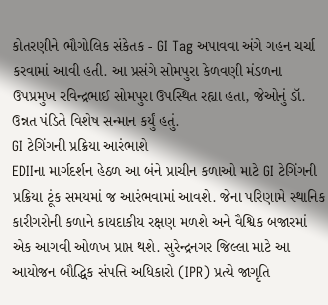કોતરણીને ભૌગોલિક સંકેતક - GI Tag અપાવવા અંગે ગહન ચર્ચા કરવામાં આવી હતી. આ પ્રસંગે સોમપુરા કેળવણી મંડળના ઉપપ્રમુખ રવિન્દ્રભાઈ સોમપુરા ઉપસ્થિત રહ્યા હતા, જેઓનું ડૉ. ઉન્નત પંડિતે વિશેષ સન્માન કર્યું હતું.
GI ટેગિંગની પ્રક્રિયા આરંભાશે
EDIIના માર્ગદર્શન હેઠળ આ બંને પ્રાચીન કળાઓ માટે GI ટેગિંગની પ્રક્રિયા ટૂંક સમયમાં જ આરંભવામાં આવશે. જેના પરિણામે સ્થાનિક કારીગરોની કળાને કાયદાકીય રક્ષણ મળશે અને વૈશ્વિક બજારમાં એક આગવી ઓળખ પ્રાપ્ત થશે. સુરેન્દ્રનગર જિલ્લા માટે આ આયોજન બૌદ્ધિક સંપત્તિ અધિકારો (IPR) પ્રત્યે જાગૃતિ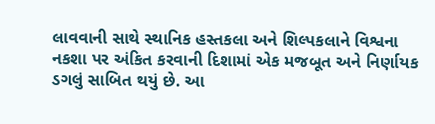લાવવાની સાથે સ્થાનિક હસ્તકલા અને શિલ્પકલાને વિશ્વના નકશા પર અંકિત કરવાની દિશામાં એક મજબૂત અને નિર્ણાયક ડગલું સાબિત થયું છે. આ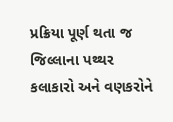પ્રક્રિયા પૂર્ણ થતા જ જિલ્લાના પથ્થર કલાકારો અને વણકરોને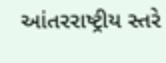આંતરરાષ્ટ્રીય સ્તરે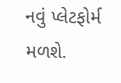નવું પ્લેટફોર્મ મળશે.